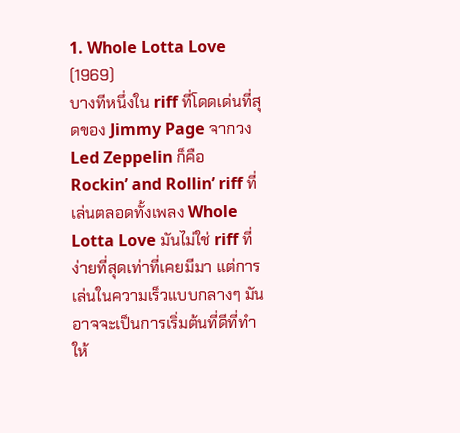1. Whole Lotta Love (1969)
บางทีหนึ่งใน riff ที่โดดเด่นที่สุดของ Jimmy Page จากวง Led Zeppelin ก็คือ Rockin’ and Rollin’ riff ที่เล่นตลอดทั้งเพลง Whole Lotta Love มันไม่ใช่ riff ที่ง่ายที่สุดเท่าที่เคยมีมา แต่การเล่นในความเร็วแบบกลางๆ มันอาจจะเป็นการเริ่มต้นที่ดีที่ทำให้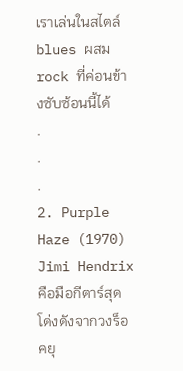เราเล่นในสไตล์ blues ผสม rock ที่ค่อนข้างซับซ้อนนี้ได้
.
.
.
2. Purple Haze (1970)
Jimi Hendrix คือมือกีตาร์สุดโด่งดังจากวงร็อคยุ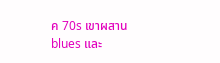ค 70s เขาผสาน blues และ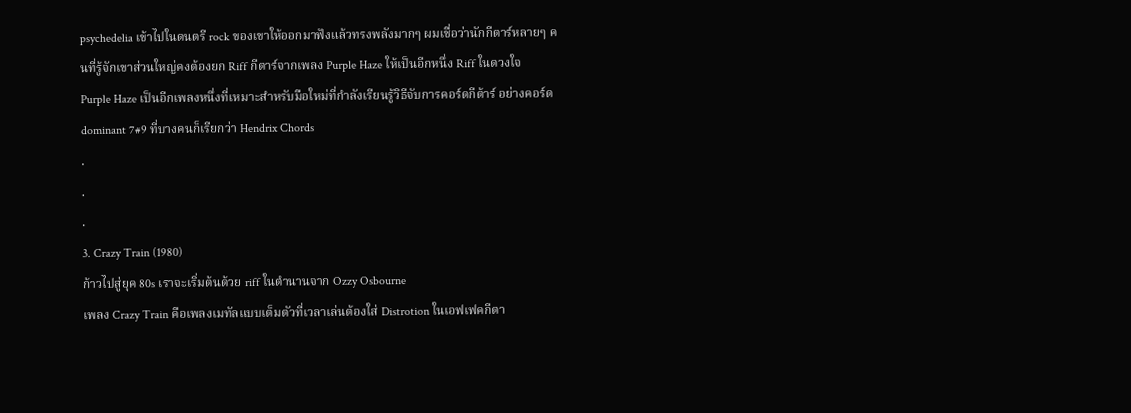psychedelia เข้าไปในดนตรี rock ของเขาให้ออกมาฟังแล้วทรงพลังมากๆ ผมเชื่อว่านักกีตาร์หลายๆ คนที่รู้จักเขาส่วนใหญ่คงต้องยก Riff กีตาร์จากเพลง Purple Haze ให้เป็นอีกหนึ่ง Riff ในดวงใจ
Purple Haze เป็นอีกเพลงหนึ่งที่เหมาะสำหรับมือใหม่ที่กำลังเรียนรู้วิธีจับการคอร์ดกีต้าร์ อย่างคอร์ด dominant 7#9 ที่บางคนก็เรียกว่า Hendrix Chords
.
.
.
3. Crazy Train (1980)
ก้าวไปสู่ยุค 80s เราจะเริ่มต้นด้วย riff ในตำนานจาก Ozzy Osbourne
เพลง Crazy Train คือเพลงเมทัลแบบเต็มตัวที่เวลาเล่นต้องใส่ Distrotion ในเอฟเฟคกีตา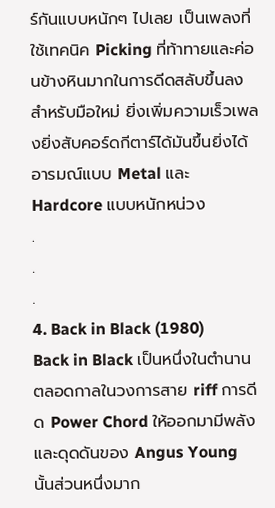ร์กันแบบหนักๆ ไปเลย เป็นเพลงที่ใช้เทคนิค Picking ที่ท้าทายและค่อนข้างหินมากในการดีดสลับขึ้นลงสำหรับมือใหม่ ยิ่งเพิ่มความเร็วเพลงยิ่งสับคอร์ดกีตาร์ได้มันขึ้นยิ่งได้อารมณ์แบบ Metal และ Hardcore แบบหนักหน่วง
.
.
.
4. Back in Black (1980)
Back in Black เป็นหนึ่งในตำนานตลอดกาลในวงการสาย riff การดีด Power Chord ให้ออกมามีพลังและดุดดันของ Angus Young นั้นส่วนหนึ่งมาก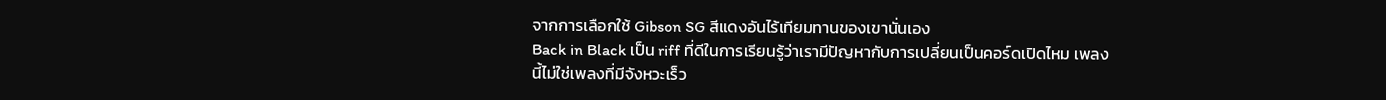จากการเลือกใช้ Gibson SG สีแดงอันไร้เทียมทานของเขานั่นเอง
Back in Black เป็น riff ที่ดีในการเรียนรู้ว่าเรามีปัญหากับการเปลี่ยนเป็นคอร์ดเปิดไหม เพลงนี้ไม่ใช่เพลงที่มีจังหวะเร็ว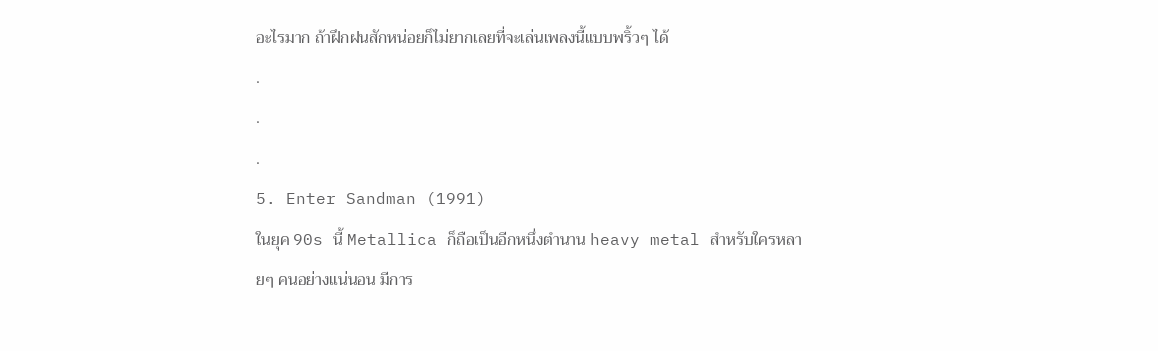อะไรมาก ถ้าฝึกฝนสักหน่อยก็ไม่ยากเลยที่จะเล่นเพลงนี้แบบพริ้วๆ ได้
.
.
.
5. Enter Sandman (1991)
ในยุค 90s นี้ Metallica ก็ถือเป็นอีกหนึ่งตำนาน heavy metal สำหรับใครหลายๆ คนอย่างแน่นอน มีการ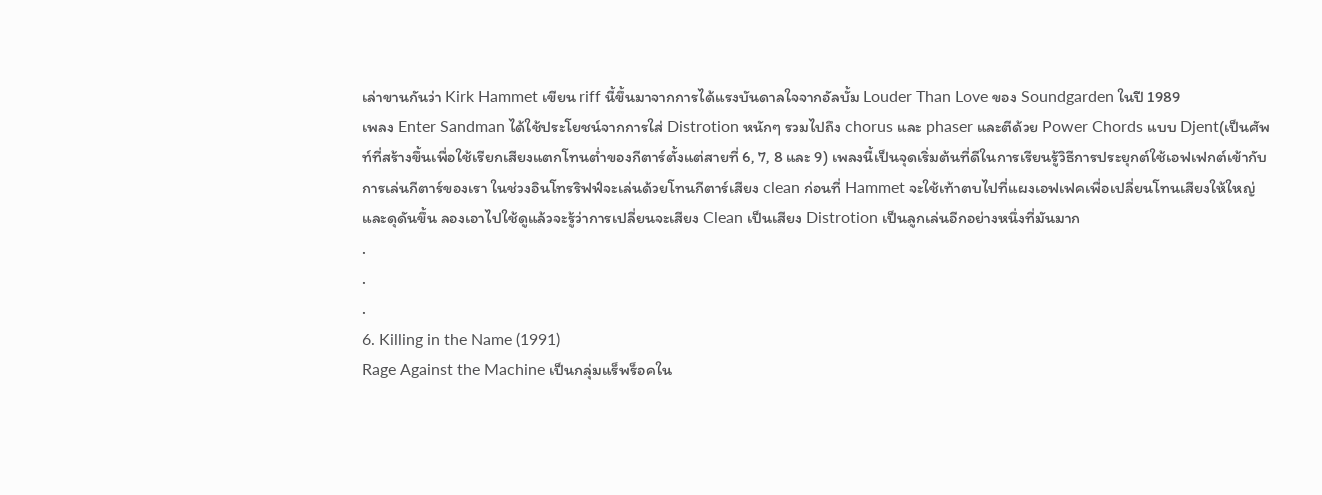เล่าขานกันว่า Kirk Hammet เขียน riff นี้ขึ้นมาจากการได้แรงบันดาลใจจากอัลบั้ม Louder Than Love ของ Soundgarden ในปี 1989
เพลง Enter Sandman ได้ใช้ประโยชน์จากการใส่ Distrotion หนักๆ รวมไปถึง chorus และ phaser และตีด้วย Power Chords แบบ Djent(เป็นศัพท์ที่สร้างขึ้นเพื่อใช้เรียกเสียงแตกโทนต่ำของกีตาร์ตั้งแต่สายที่ 6, 7, 8 และ 9) เพลงนี้เป็นจุดเริ่มต้นที่ดีในการเรียนรู้วิธีการประยุกต์ใช้เอฟเฟกต์เข้ากับการเล่นกีตาร์ของเรา ในช่วงอินโทรริฟฟ์จะเล่นด้วยโทนกีตาร์เสียง clean ก่อนที่ Hammet จะใช้เท้าตบไปที่แผงเอฟเฟคเพื่อเปลี่ยนโทนเสียงให้ใหญ่และดุดันขึ้น ลองเอาไปใช้ดูแล้วจะรู้ว่าการเปลี่ยนจะเสียง Clean เป็นเสียง Distrotion เป็นลูกเล่นอีกอย่างหนึ่งที่มันมาก
.
.
.
6. Killing in the Name (1991)
Rage Against the Machine เป็นกลุ่มแร็พร็อคใน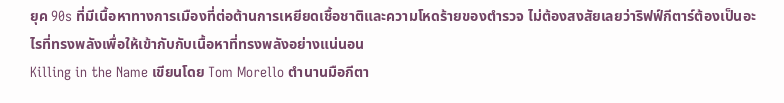ยุค 90s ที่มีเนื้อหาทางการเมืองที่ต่อต้านการเหยียดเชื้อชาติและความโหดร้ายของตำรวจ ไม่ต้องสงสัยเลยว่าริฟฟ์กีตาร์ต้องเป็นอะไรที่ทรงพลังเพื่อให้เข้ากับกับเนื้อหาที่ทรงพลังอย่างแน่นอน
Killing in the Name เขียนโดย Tom Morello ตำนานมือกีตา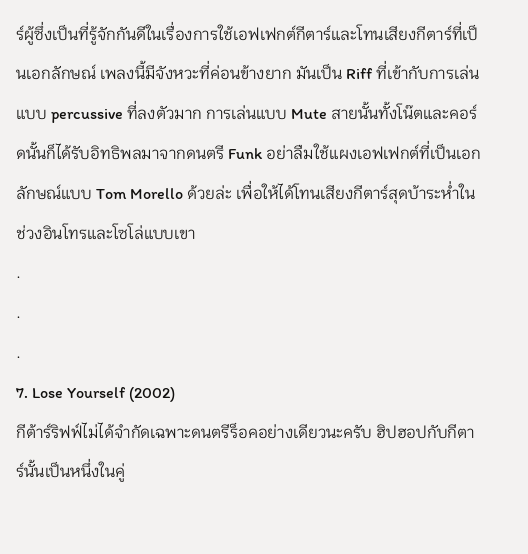ร์ผู้ซึ่งเป็นที่รู้จักกันดีในเรื่องการใช้เอฟเฟกต์กีตาร์และโทนเสียงกีตาร์ที่เป็นเอกลักษณ์ เพลงนี้มีจังหวะที่ค่อนข้างยาก มันเป็น Riff ที่เข้ากับการเล่นแบบ percussive ที่ลงตัวมาก การเล่นแบบ Mute สายนั้นทั้งโน๊ตและคอร์ดนั้นก็ได้รับอิทธิพลมาจากดนตรี Funk อย่าลืมใช้แผงเอฟเฟกต์ที่เป็นเอกลักษณ์แบบ Tom Morello ด้วยล่ะ เพื่อให้ได้โทนเสียงกีตาร์สุดบ้าระห่ำในช่วงอินโทรและโซโล่แบบเขา
.
.
.
7. Lose Yourself (2002)
กีต้าร์ริฟฟ์ไม่ได้จำกัดเฉพาะดนตรีร็อคอย่างเดียวนะครับ ฮิปฮอปกับกีตาร์นั้นเป็นหนึ่งในคู่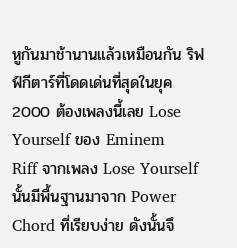หูกันมาช้านานแล้วเหมือนกัน ริฟฟ์กีตาร์ที่โดดเด่นที่สุดในยุค 2000 ต้องเพลงนี้เลย Lose Yourself ของ Eminem
Riff จากเพลง Lose Yourself นั้นมีพื้นฐานมาจาก Power Chord ที่เรียบง่าย ดังนั้นจึ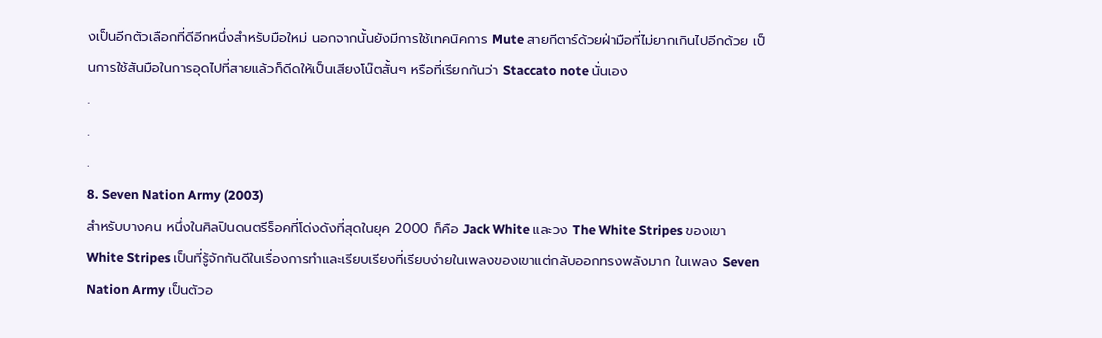งเป็นอีกตัวเลือกที่ดีอีกหนึ่งสำหรับมือใหม่ นอกจากนั้นยังมีการใช้เทคนิคการ Mute สายกีตาร์ด้วยฝ่ามือที่ไม่ยากเกินไปอีกด้วย เป็นการใช้สันมือในการอุดไปที่สายแล้วก็ดีดให้เป็นเสียงโน๊ตสั้นๆ หรือที่เรียกกันว่า Staccato note นั่นเอง
.
.
.
8. Seven Nation Army (2003)
สำหรับบางคน หนึ่งในศิลปินดนตรีร็อคที่โด่งดังที่สุดในยุค 2000 ก็คือ Jack White และวง The White Stripes ของเขา White Stripes เป็นที่รู้จักกันดีในเรื่องการทำและเรียบเรียงที่เรียบง่ายในเพลงของเขาแต่กลับออกทรงพลังมาก ในเพลง Seven Nation Army เป็นตัวอ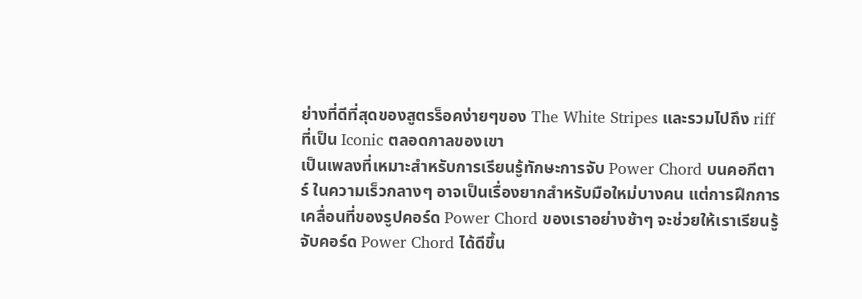ย่างที่ดีที่สุดของสูตรร็อคง่ายๆของ The White Stripes และรวมไปถึง riff ที่เป็น Iconic ตลอดกาลของเขา
เป็นเพลงที่เหมาะสำหรับการเรียนรู้ทักษะการจับ Power Chord บนคอกีตาร์ ในความเร็วกลางๆ อาจเป็นเรื่องยากสำหรับมือใหม่บางคน แต่การฝึกการเคลื่อนที่ของรูปคอร์ด Power Chord ของเราอย่างช้าๆ จะช่วยให้เราเรียนรู้จับคอร์ด Power Chord ได้ดีขึ้น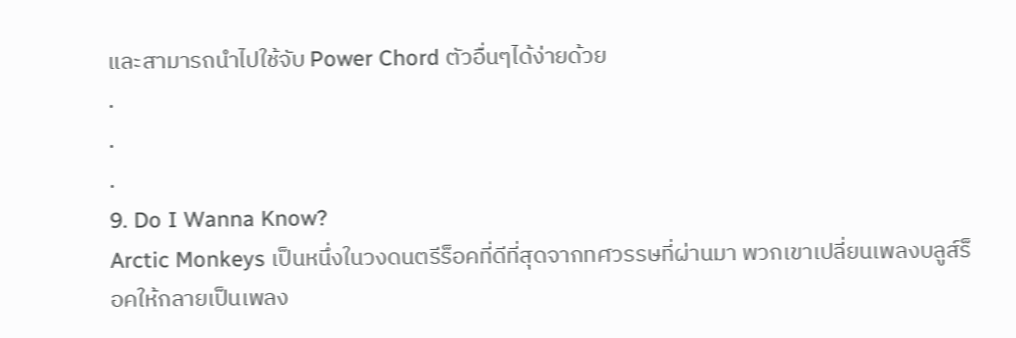และสามารถนำไปใช้จับ Power Chord ตัวอื่นๆได้ง่ายด้วย
.
.
.
9. Do I Wanna Know?
Arctic Monkeys เป็นหนึ่งในวงดนตรีร็อคที่ดีที่สุดจากทศวรรษที่ผ่านมา พวกเขาเปลี่ยนเพลงบลูส์ร็อคให้กลายเป็นเพลง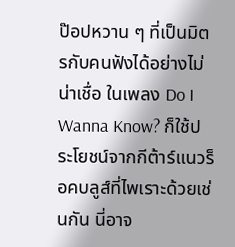ป๊อปหวาน ๆ ที่เป็นมิตรกับคนฟังได้อย่างไม่น่าเชื่อ ในเพลง Do I Wanna Know? ก็ใช้ประโยชน์จากกีต้าร์แนวร็อคบลูส์ที่ไพเราะด้วยเช่นกัน นี่อาจ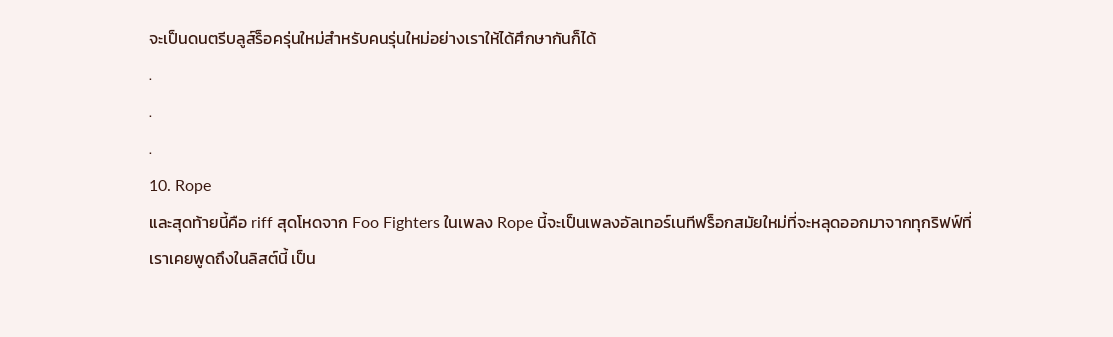จะเป็นดนตรีบลูส์ร็อครุ่นใหม่สำหรับคนรุ่นใหม่อย่างเราให้ได้ศึกษากันก็ได้
.
.
.
10. Rope
และสุดท้ายนี้คือ riff สุดโหดจาก Foo Fighters ในเพลง Rope นี้จะเป็นเพลงอัลเทอร์เนทีฟร็อกสมัยใหม่ที่จะหลุดออกมาจากทุกริฟฟ์ที่เราเคยพูดถึงในลิสต์นี้ เป็น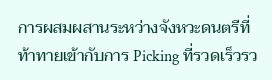การผสมผสานระหว่างจังหวะดนตรีที่ท้าทายเข้ากับการ Picking ที่รวดเร็วรว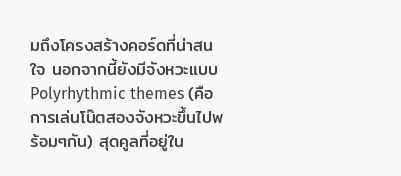มถึงโครงสร้างคอร์ดที่น่าสนใจ นอกจากนี้ยังมีจังหวะแบบ Polyrhythmic themes (คือการเล่นโน๊ตสองจังหวะขึ้นไปพร้อมๆกัน) สุดคูลที่อยู่ใน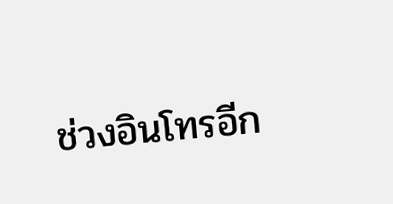ช่วงอินโทรอีก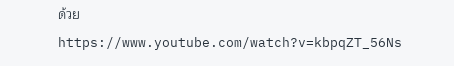ด้วย
https://www.youtube.com/watch?v=kbpqZT_56Ns